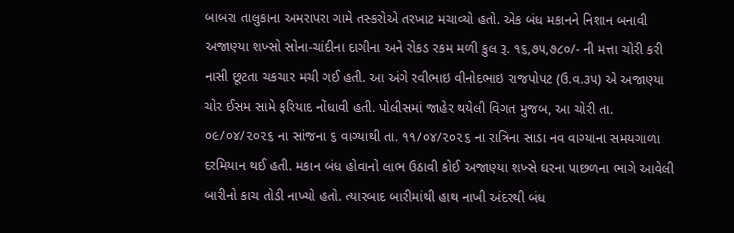બાબરા તાલુકાના અમરાપરા ગામે તસ્કરોએ તરખાટ મચાવ્યો હતો. એક બંધ મકાનને નિશાન બનાવી અજાણ્યા શખ્સો સોના-ચાંદીના દાગીના અને રોકડ રકમ મળી કુલ રૂ. ૧૬,૭૫,૭૮૦/- ની મત્તા ચોરી કરી નાસી છૂટતા ચકચાર મચી ગઈ હતી. આ અંગે રવીભાઇ વીનોદભાઇ રાજપોપટ (ઉ.વ.૩૫) એ અજાણ્યા ચોર ઈસમ સામે ફરિયાદ નોંધાવી હતી. પોલીસમાં જાહેર થયેલી વિગત મુજબ, આ ચોરી તા. ૦૯/૦૪/૨૦૨૬ ના સાંજના ૬ વાગ્યાથી તા. ૧૧/૦૪/૨૦૨૬ ના રાત્રિના સાડા નવ વાગ્યાના સમયગાળા દરમિયાન થઈ હતી. મકાન બંધ હોવાનો લાભ ઉઠાવી કોઈ અજાણ્યા શખ્સે ઘરના પાછળના ભાગે આવેલી બારીનો કાચ તોડી નાખ્યો હતો. ત્યારબાદ બારીમાંથી હાથ નાખી અંદરથી બંધ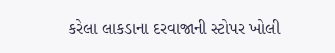કરેલા લાકડાના દરવાજાની સ્ટોપર ખોલી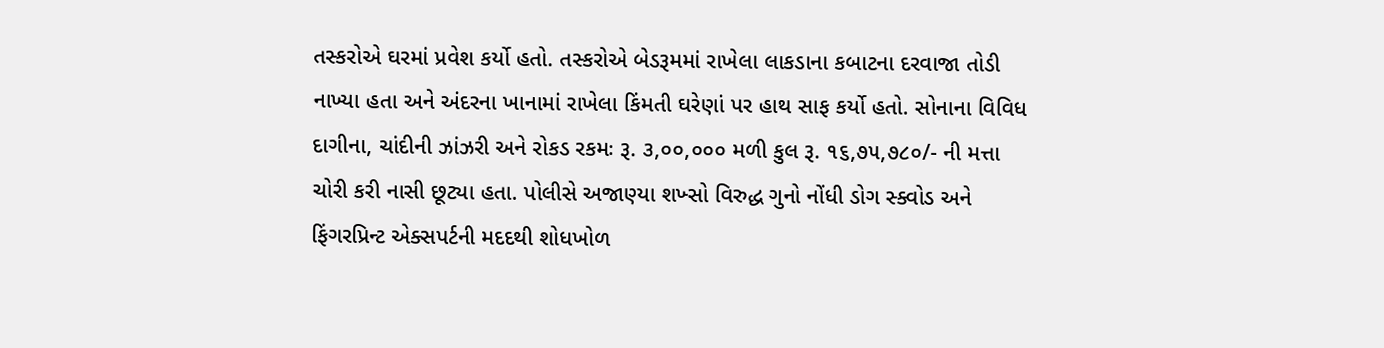તસ્કરોએ ઘરમાં પ્રવેશ કર્યો હતો. તસ્કરોએ બેડરૂમમાં રાખેલા લાકડાના કબાટના દરવાજા તોડી નાખ્યા હતા અને અંદરના ખાનામાં રાખેલા કિંમતી ઘરેણાં પર હાથ સાફ કર્યો હતો. સોનાના વિવિધ દાગીના, ચાંદીની ઝાંઝરી અને રોકડ રકમઃ રૂ. ૩,૦૦,૦૦૦ મળી કુલ રૂ. ૧૬,૭૫,૭૮૦/- ની મત્તા ચોરી કરી નાસી છૂટ્યા હતા. પોલીસે અજાણ્યા શખ્સો વિરુદ્ધ ગુનો નોંધી ડોગ સ્ક્વોડ અને ફિંગરપ્રિન્ટ એક્સપર્ટની મદદથી શોધખોળ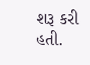શરૂ કરી હતી.